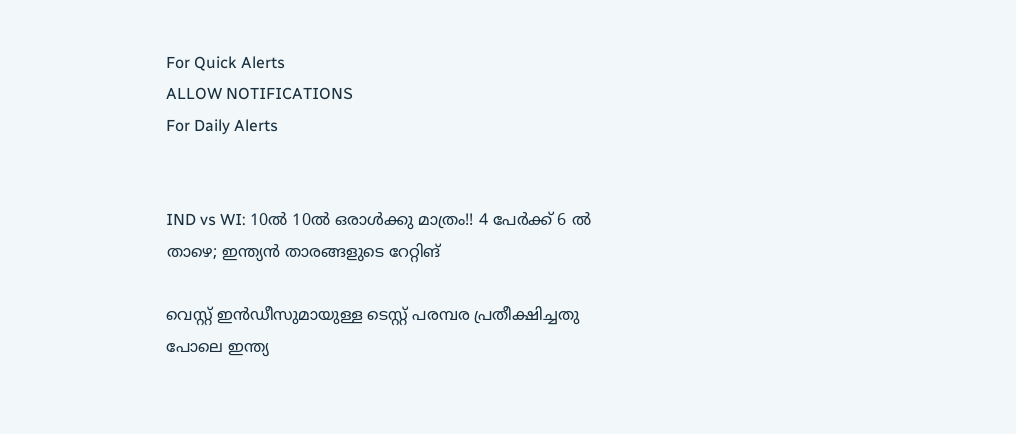For Quick Alerts
ALLOW NOTIFICATIONS
For Daily Alerts


IND vs WI: 10ല്‍ 10ല്‍ ഒരാള്‍ക്കു മാത്രം!! 4 പേര്‍ക്ക് 6 ല്‍ താഴെ; ഇന്ത്യന്‍ താരങ്ങളുടെ റേറ്റിങ്

വെസ്റ്റ് ഇന്‍ഡീസുമായുള്ള ടെസ്റ്റ് പരമ്പര പ്രതീക്ഷിച്ചതു പോലെ ഇന്ത്യ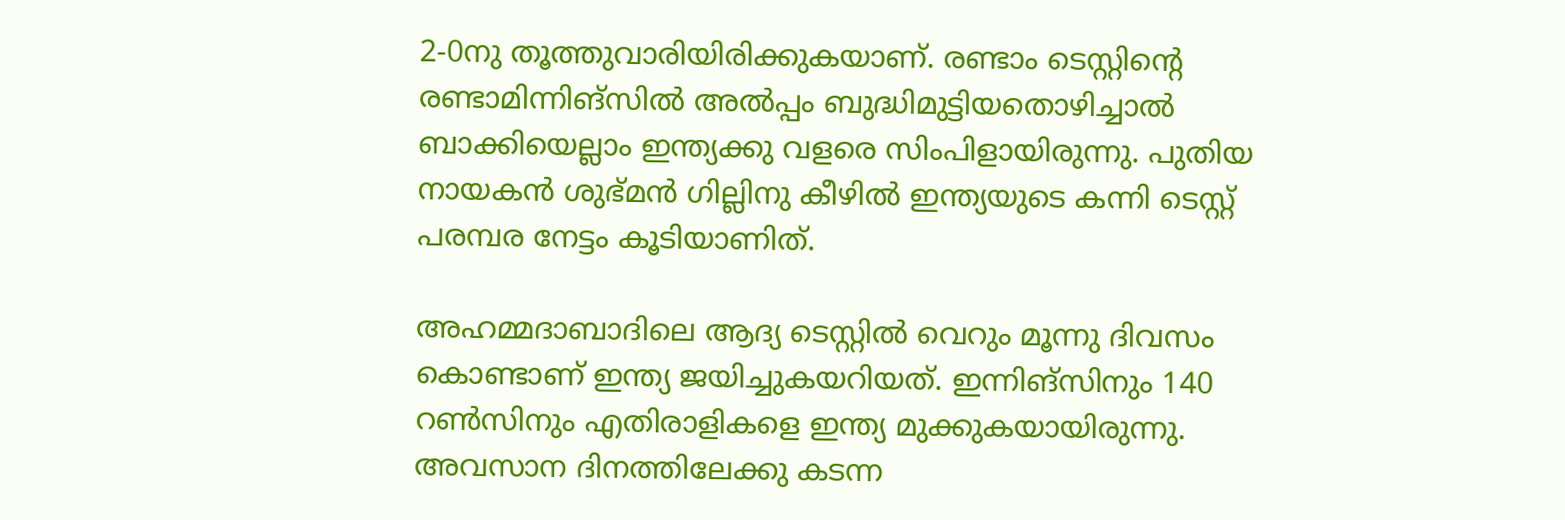2-0നു തൂത്തുവാരിയിരിക്കുകയാണ്. രണ്ടാം ടെസ്റ്റിന്റെ രണ്ടാമിന്നിങ്‌സില്‍ അല്‍പ്പം ബുദ്ധിമുട്ടിയതൊഴിച്ചാല്‍ ബാക്കിയെല്ലാം ഇന്ത്യക്കു വളരെ സിംപിളായിരുന്നു. പുതിയ നായകന്‍ ശുഭ്മന്‍ ഗില്ലിനു കീഴില്‍ ഇന്ത്യയുടെ കന്നി ടെസ്റ്റ് പരമ്പര നേട്ടം കൂടിയാണിത്.

അഹമ്മദാബാദിലെ ആദ്യ ടെസ്റ്റില്‍ വെറും മൂന്നു ദിവസം കൊണ്ടാണ് ഇന്ത്യ ജയിച്ചുകയറിയത്. ഇന്നിങ്‌സിനും 140 റണ്‍സിനും എതിരാളികളെ ഇന്ത്യ മുക്കുകയായിരുന്നു. അവസാന ദിനത്തിലേക്കു കടന്ന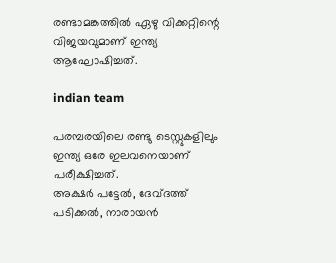രണ്ടാമങ്കത്തില്‍ ഏഴു വിക്കറ്റിന്റെ വിജയവുമാണ് ഇന്ത്യ ആഘോഷിച്ചത്.

indian team

പരമ്പരയിലെ രണ്ടു ടെസ്റ്റുകളിലും ഇന്ത്യ ഒരേ ഇലവനെയാണ് പരീക്ഷിച്ചത്.
അക്ഷര്‍ പട്ടേല്‍, ദേവ്ദത്ത് പടിക്കല്‍, നാരായന്‍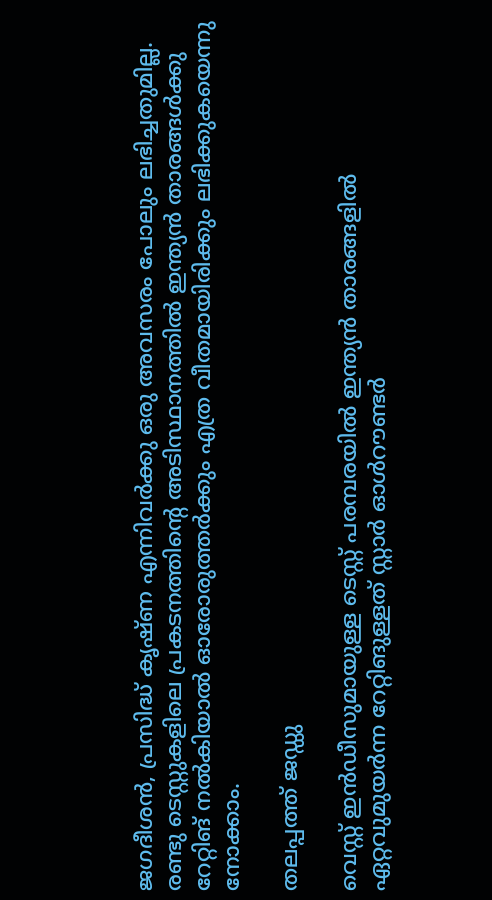ജഗദീശന്‍, പ്രസിദ്ധ് കൃഷ്ണ എന്നിവര്‍ക്കു ഒരു അവസരം പോലും ലഭിച്ചതുമില്ല. രണ്ടു ടെസ്റ്റുകളിലെ പ്രകടനത്തിന്റെ അടിസ്ഥാനത്തില്‍ ഇന്ത്യന്‍ താരങ്ങള്‍ക്കു റേറ്റിങ് നല്‍കിയാല്‍ ഓരോരുത്തര്‍ക്കും എത്ര വീതമായിരിക്കും ലഭിക്കുകയെന്നു നോക്കാം.

തലപ്പത്ത് ജഡ്ഡു

വെസ്റ്റ് ഇന്‍ഡീസുമായുള്ള ടെസ്റ്റ് പരമ്പരയില്‍ ഇന്ത്യന്‍ താരങ്ങളില്‍ ഏറ്റവുമുയര്‍ന്ന റേറ്റിങുള്ളത് സ്റ്റാര്‍ ഓള്‍റൗണ്ടര്‍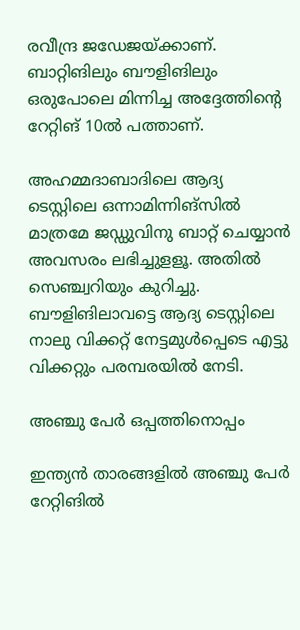രവീന്ദ്ര ജഡേജയ്ക്കാണ്. ബാറ്റിങിലും ബൗളിങിലും ഒരുപോലെ മിന്നിച്ച അദ്ദേത്തിന്റെ റേറ്റിങ് 10ല്‍ പത്താണ്.

അഹമ്മദാബാദിലെ ആദ്യ ടെസ്റ്റിലെ ഒന്നാമിന്നിങ്‌സില്‍ മാത്രമേ ജഡ്ഡുവിനു ബാറ്റ് ചെയ്യാന്‍ അവസരം ലഭിച്ചുളളൂ. അതില്‍ സെഞ്ച്വറിയും കുറിച്ചു. ബൗളിങിലാവട്ടെ ആദ്യ ടെസ്റ്റിലെ നാലു വിക്കറ്റ് നേട്ടമുള്‍പ്പെടെ എട്ടു വിക്കറ്റും പരമ്പരയില്‍ നേടി.

അഞ്ചു പേര്‍ ഒപ്പത്തിനൊപ്പം

ഇന്ത്യന്‍ താരങ്ങളില്‍ അഞ്ചു പേര്‍ റേറ്റിങില്‍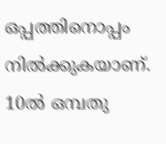ഒപ്പത്തിനൊപ്പം നില്‍ക്കുകയാണ്. 10ല്‍ ഒമ്പതു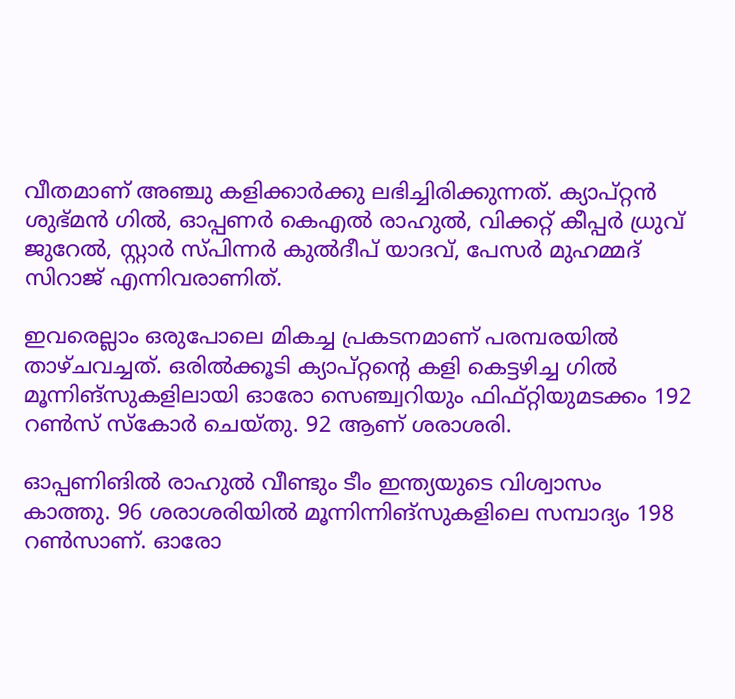വീതമാണ് അഞ്ചു കളിക്കാര്‍ക്കു ലഭിച്ചിരിക്കുന്നത്. ക്യാപ്റ്റന്‍ ശുഭ്മന്‍ ഗില്‍, ഓപ്പണര്‍ കെഎല്‍ രാഹുല്‍, വിക്കറ്റ് കീപ്പര്‍ ധ്രുവ് ജുറേല്‍, സ്റ്റാര്‍ സ്പിന്നര്‍ കുല്‍ദീപ് യാദവ്, പേസര്‍ മുഹമ്മദ് സിറാജ് എന്നിവരാണിത്.

ഇവരെല്ലാം ഒരുപോലെ മികച്ച പ്രകടനമാണ് പരമ്പരയില്‍ താഴ്ചവച്ചത്. ഒരില്‍ക്കൂടി ക്യാപ്റ്റന്റെ കളി കെട്ടഴിച്ച ഗില്‍ മൂന്നിങ്‌സുകളിലായി ഓരോ സെഞ്ച്വറിയും ഫിഫ്റ്റിയുമടക്കം 192 റണ്‍സ് സ്‌കോര്‍ ചെയ്തു. 92 ആണ് ശരാശരി.

ഓപ്പണിങില്‍ രാഹുല്‍ വീണ്ടും ടീം ഇന്ത്യയുടെ വിശ്വാസം കാത്തു. 96 ശരാശരിയില്‍ മൂന്നിന്നിങ്‌സുകളിലെ സമ്പാദ്യം 198 റണ്‍സാണ്. ഓരോ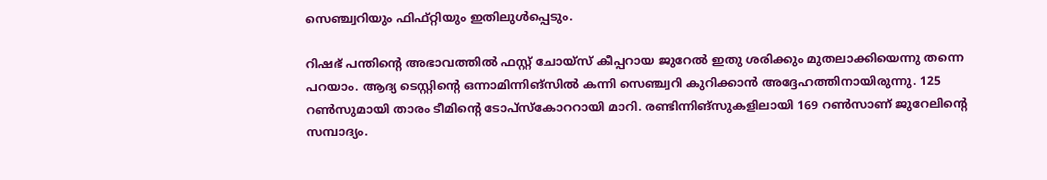സെഞ്ച്വറിയും ഫിഫ്റ്റിയും ഇതിലുള്‍പ്പെടും.

റിഷഭ് പന്തിന്റെ അഭാവത്തില്‍ ഫസ്റ്റ് ചോയ്‌സ് കീപ്പറായ ജുറേല്‍ ഇതു ശരിക്കും മുതലാക്കിയെന്നു തന്നെ പറയാം. ആദ്യ ടെസ്റ്റിന്റെ ഒന്നാമിന്നിങ്‌സില്‍ കന്നി സെഞ്ച്വറി കുറിക്കാന്‍ അദ്ദേഹത്തിനായിരുന്നു. 125 റണ്‍സുമായി താരം ടീമിന്റെ ടോപ്‌സ്‌കോററായി മാറി. രണ്ടിന്നിങ്‌സുകളിലായി 169 റണ്‍സാണ് ജുറേലിന്റെ സമ്പാദ്യം.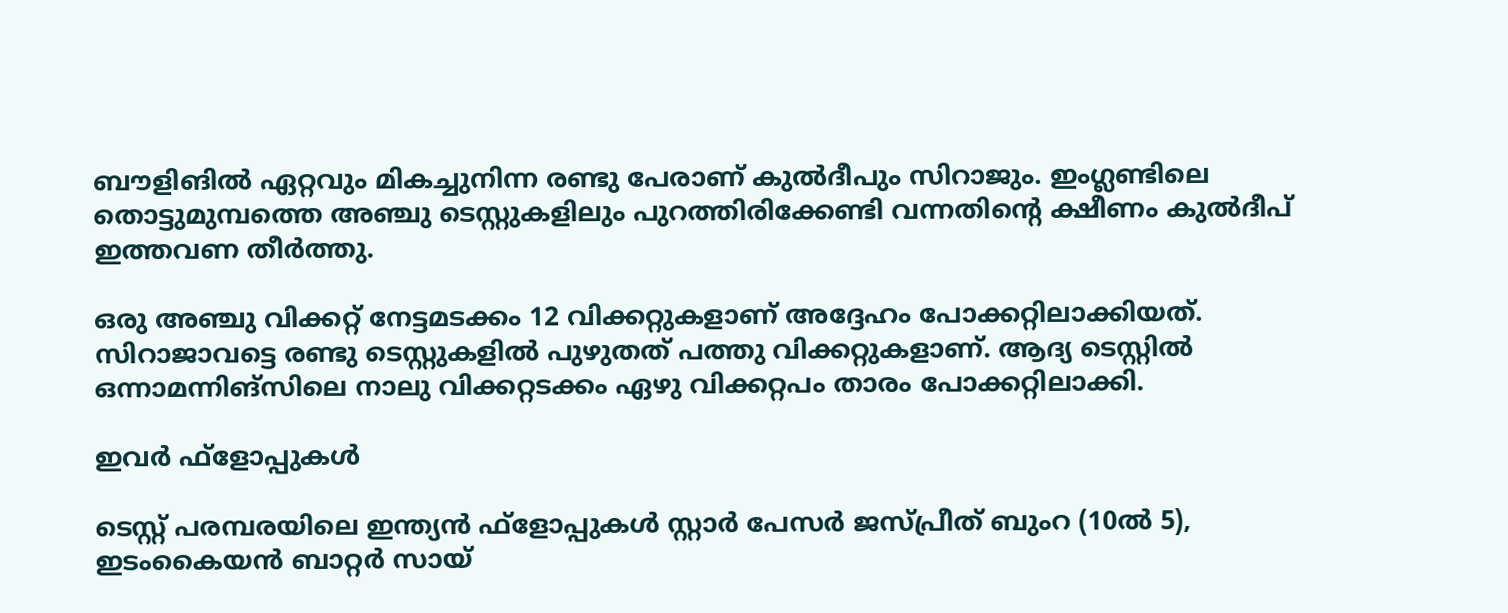ബൗളിങില്‍ ഏറ്റവും മികച്ചുനിന്ന രണ്ടു പേരാണ് കുല്‍ദീപും സിറാജും. ഇംഗ്ലണ്ടിലെ തൊട്ടുമുമ്പത്തെ അഞ്ചു ടെസ്റ്റുകളിലും പുറത്തിരിക്കേണ്ടി വന്നതിന്റെ ക്ഷീണം കുല്‍ദീപ് ഇത്തവണ തീര്‍ത്തു.

ഒരു അഞ്ചു വിക്കറ്റ് നേട്ടമടക്കം 12 വിക്കറ്റുകളാണ് അദ്ദേഹം പോക്കറ്റിലാക്കിയത്. സിറാജാവട്ടെ രണ്ടു ടെസ്റ്റുകളില്‍ പുഴുതത് പത്തു വിക്കറ്റുകളാണ്. ആദ്യ ടെസ്റ്റില്‍ ഒന്നാമന്നിങ്‌സിലെ നാലു വിക്കറ്റടക്കം ഏഴു വിക്കറ്റപം താരം പോക്കറ്റിലാക്കി.

ഇവര്‍ ഫ്‌ളോപ്പുകള്‍

ടെസ്റ്റ് പരമ്പരയിലെ ഇന്ത്യന്‍ ഫ്‌ളോപ്പുകള്‍ സ്റ്റാര്‍ പേസര്‍ ജസ്പ്രീത് ബുംറ (10ല്‍ 5), ഇടംകൈയന്‍ ബാറ്റര്‍ സായ്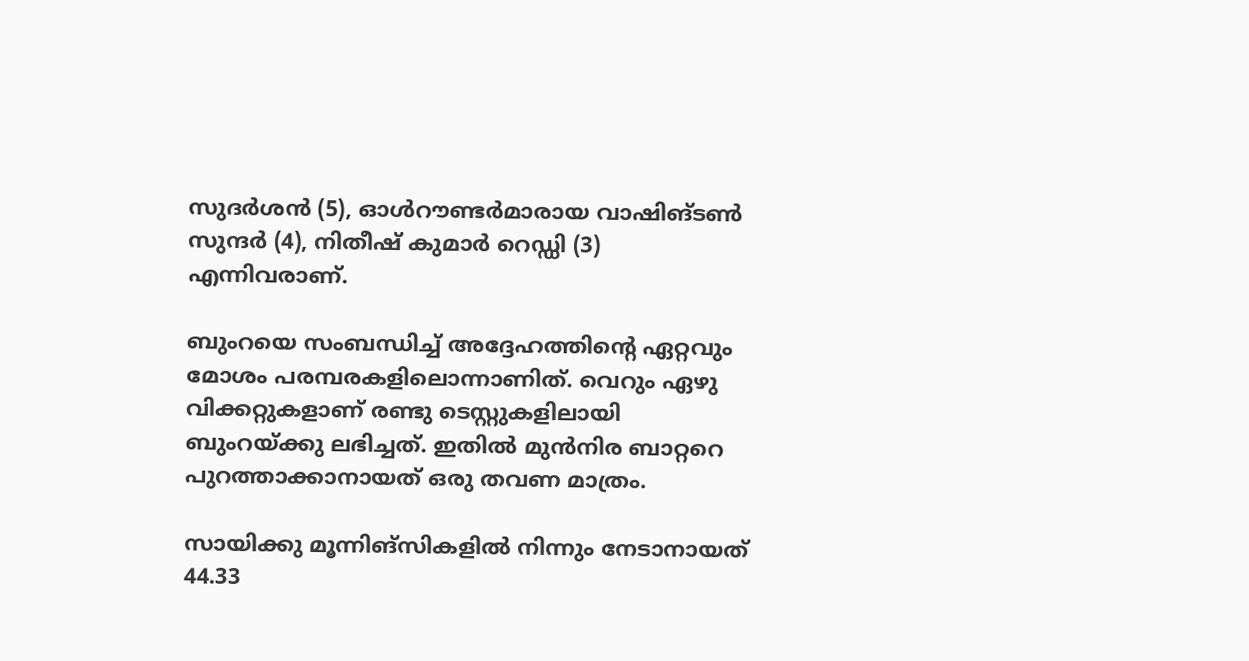സുദര്‍ശന്‍ (5), ഓള്‍റൗണ്ടര്‍മാരായ വാഷിങ്ടണ്‍ സുന്ദര്‍ (4), നിതീഷ് കുമാര്‍ റെഡ്ഡി (3) എന്നിവരാണ്.

ബുംറയെ സംബന്ധിച്ച് അദ്ദേഹത്തിന്റെ ഏറ്റവും മോശം പരമ്പരകളിലൊന്നാണിത്. വെറും ഏഴു വിക്കറ്റുകളാണ് രണ്ടു ടെസ്റ്റുകളിലായി ബുംറയ്ക്കു ലഭിച്ചത്. ഇതില്‍ മുന്‍നിര ബാറ്ററെ പുറത്താക്കാനായത് ഒരു തവണ മാത്രം.

സായിക്കു മൂന്നിങ്‌സികളില്‍ നിന്നും നേടാനായത് 44.33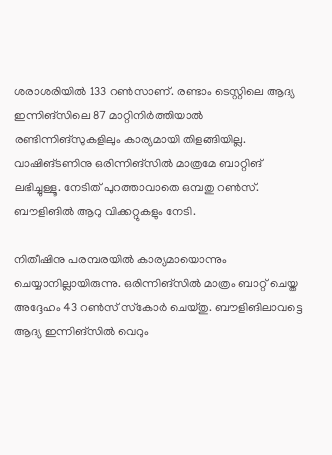ശരാശരിയില്‍ 133 റണ്‍സാണ്. രണ്ടാം ടെസ്റ്റിലെ ആദ്യ ഇന്നിങ്‌സിലെ 87 മാറ്റിനിര്‍ത്തിയാല്‍ രണ്ടിന്നിങ്‌സുകളിലും കാര്യമായി തിളങ്ങിയില്ല. വാഷിങ്ടണിനു ഒരിന്നിങ്‌സില്‍ മാത്രമേ ബാറ്റിങ് ലഭിച്ചുള്ളൂ. നേടിത് പുറത്താവാതെ ഒമ്പതു റണ്‍സ്. ബൗളിങില്‍ ആറു വിക്കറ്റുകളും നേടി.

നിതീഷിനു പരമ്പരയില്‍ കാര്യമായൊന്നും ചെയ്യാനില്ലായിരുന്നു. ഒരിന്നിങ്‌സില്‍ മാത്രം ബാറ്റ് ചെയ്ത അദ്ദേഹം 43 റണ്‍സ് സ്‌കോര്‍ ചെയ്തു. ബൗളിങിലാവട്ടെ ആദ്യ ഇന്നിങ്‌സില്‍ വെറും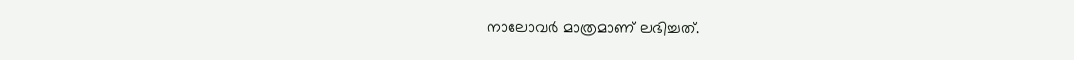നാലോവര്‍ മാത്രമാണ് ലഭിച്ചത്.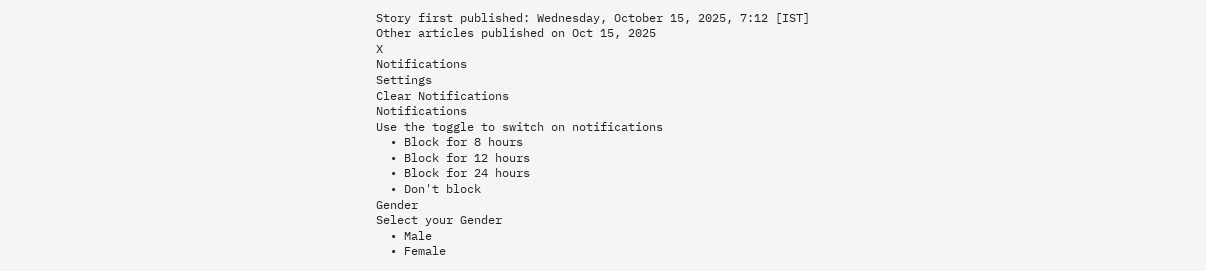Story first published: Wednesday, October 15, 2025, 7:12 [IST]
Other articles published on Oct 15, 2025
X
Notifications
Settings
Clear Notifications
Notifications
Use the toggle to switch on notifications
  • Block for 8 hours
  • Block for 12 hours
  • Block for 24 hours
  • Don't block
Gender
Select your Gender
  • Male
  • Female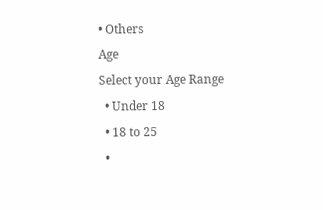• Others
Age
Select your Age Range
  • Under 18
  • 18 to 25
  •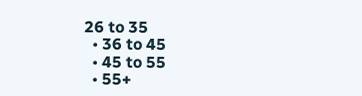26 to 35
  • 36 to 45
  • 45 to 55
  • 55+